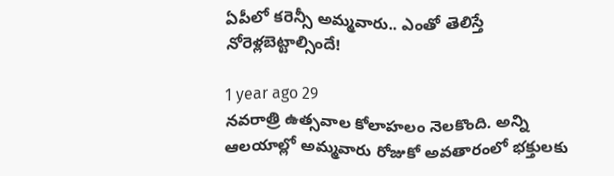ఏపీలో కరెన్సీ అమ్మవారు.. ఎంతో తెలిస్తే నోరెళ్లబెట్టాల్సిందే!

1 year ago 29
నవరాత్రి ఉత్సవాల కోలాహలం నెలకొంది. అన్ని ఆలయాల్లో అమ్మవారు రోజుకో అవతారంలో భక్తులకు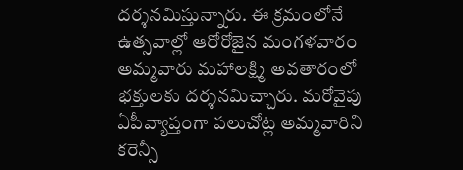దర్శనమిస్తున్నారు. ఈ క్రమంలోనే ఉత్సవాల్లో ఆరోరోజైన మంగళవారం అమ్మవారు మహాలక్ష్మి అవతారంలో భక్తులకు దర్శనమిచ్చారు. మరోవైపు ఏపీవ్యాప్తంగా పలుచోట్ల అమ్మవారిని కరెన్సీ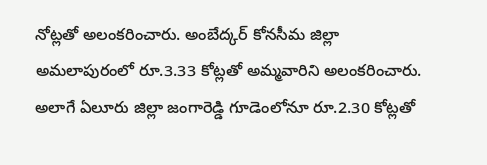నోట్లతో అలంకరించారు. అంబేద్కర్ కోనసీమ జిల్లా అమలాపురంలో రూ.3.33 కోట్లతో అమ్మవారిని అలంకరించారు. అలాగే ఏలూరు జిల్లా జంగారెడ్డి గూడెంలోనూ రూ.2.30 కోట్లతో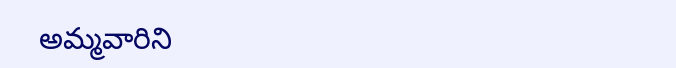అమ్మవారిని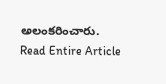అలంకరించారు.
Read Entire Article